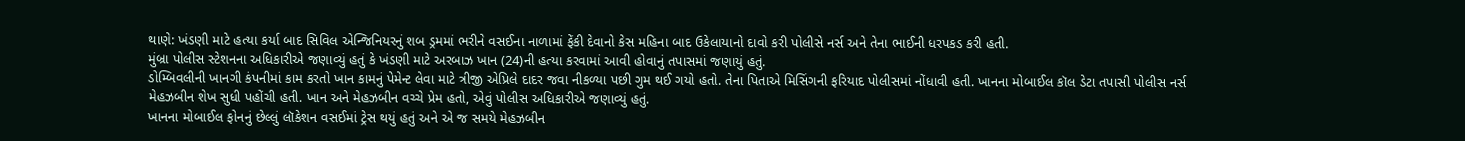થાણે: ખંડણી માટે હત્યા કર્યા બાદ સિવિલ એન્જિનિયરનું શબ ડ્રમમાં ભરીને વસઈના નાળામાં ફેંકી દેવાનો કેસ મહિના બાદ ઉકેલાયાનો દાવો કરી પોલીસે નર્સ અને તેના ભાઈની ધરપકડ કરી હતી.
મુંબ્રા પોલીસ સ્ટેશનના અધિકારીએ જણાવ્યું હતું કે ખંડણી માટે અરબાઝ ખાન (24)ની હત્યા કરવામાં આવી હોવાનું તપાસમાં જણાયું હતું.
ડોમ્બિવલીની ખાનગી કંપનીમાં કામ કરતો ખાન કામનું પેમેન્ટ લેવા માટે ત્રીજી એપ્રિલે દાદર જવા નીકળ્યા પછી ગુમ થઈ ગયો હતો. તેના પિતાએ મિસિંગની ફરિયાદ પોલીસમાં નોંધાવી હતી. ખાનના મોબાઈલ કૉલ ડેટા તપાસી પોલીસ નર્સ મેહઝબીન શેખ સુધી પહોંચી હતી. ખાન અને મેહઝબીન વચ્ચે પ્રેમ હતો, એવું પોલીસ અધિકારીએ જણાવ્યું હતું.
ખાનના મોબાઈલ ફોનનું છેલ્લું લૉકેશન વસઈમાં ટ્રેસ થયું હતું અને એ જ સમયે મેહઝબીન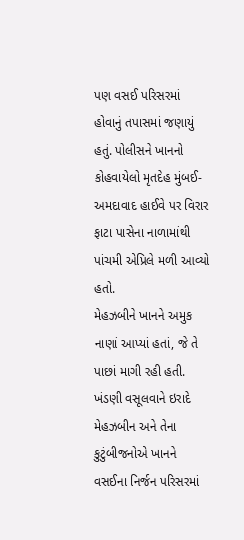પણ વસઈ પરિસરમાં હોવાનું તપાસમાં જણાયું હતું. પોલીસને ખાનનો કોહવાયેલો મૃતદેહ મુંબઈ-અમદાવાદ હાઈવે પર વિરાર ફાટા પાસેના નાળામાંથી પાંચમી એપ્રિલે મળી આવ્યો હતો.
મેહઝબીને ખાનને અમુક નાણાં આપ્યાં હતાં, જે તે પાછાં માગી રહી હતી. ખંડણી વસૂલવાને ઇરાદે મેહઝબીન અને તેના કુટુંબીજનોએ ખાનને વસઈના નિર્જન પરિસરમાં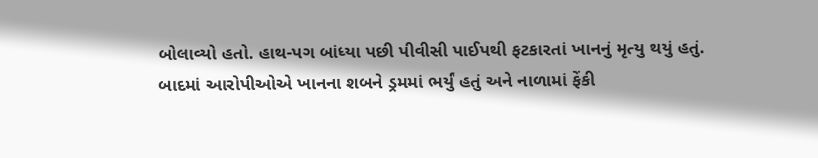બોલાવ્યો હતો. હાથ-પગ બાંધ્યા પછી પીવીસી પાઈપથી ફટકારતાં ખાનનું મૃત્યુ થયું હતું. બાદમાં આરોપીઓએ ખાનના શબને ડ્રમમાં ભર્યું હતું અને નાળામાં ફેંકી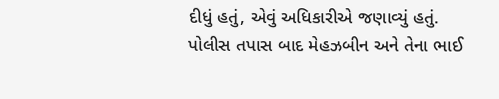દીધું હતું, એવું અધિકારીએ જણાવ્યું હતું.
પોલીસ તપાસ બાદ મેહઝબીન અને તેના ભાઈ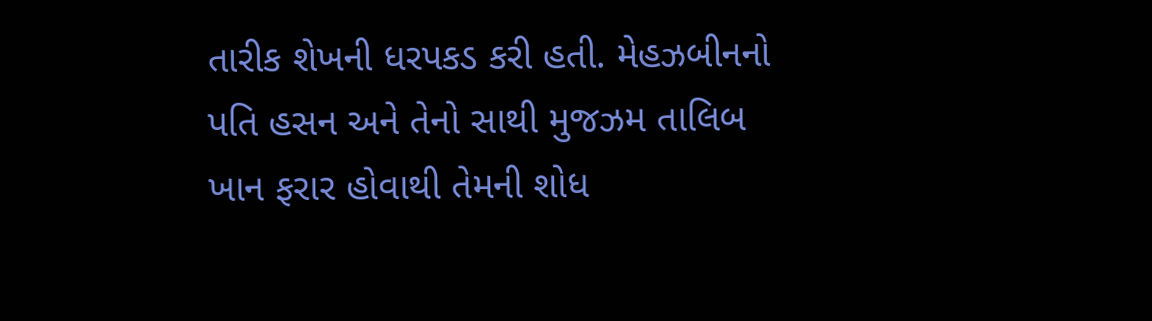તારીક શેખની ધરપકડ કરી હતી. મેહઝબીનનો પતિ હસન અને તેનો સાથી મુજઝમ તાલિબ ખાન ફરાર હોવાથી તેમની શોધ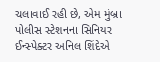ચલાવાઈ રહી છે, એમ મુંબ્રા પોલીસ સ્ટેશનના સિનિયર ઈન્સ્પેક્ટર અનિલ શિંદેએ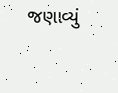જણાવ્યું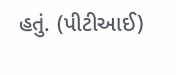હતું. (પીટીઆઈ)